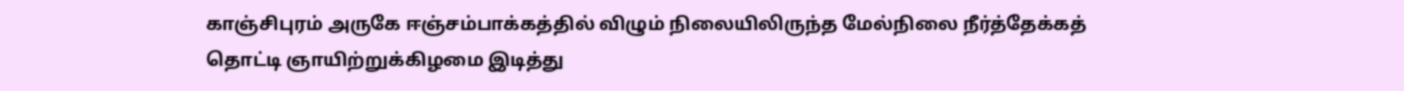காஞ்சிபுரம் அருகே ஈஞ்சம்பாக்கத்தில் விழும் நிலையிலிருந்த மேல்நிலை நீர்த்தேக்கத் தொட்டி ஞாயிற்றுக்கிழமை இடித்து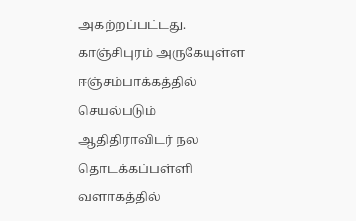அகற்றப்பட்டது.
காஞ்சிபுரம் அருகேயுள்ள ஈஞ்சம்பாக்கத்தில் செயல்படும் ஆதிதிராவிடர் நல தொடக்கப்பள்ளி வளாகத்தில்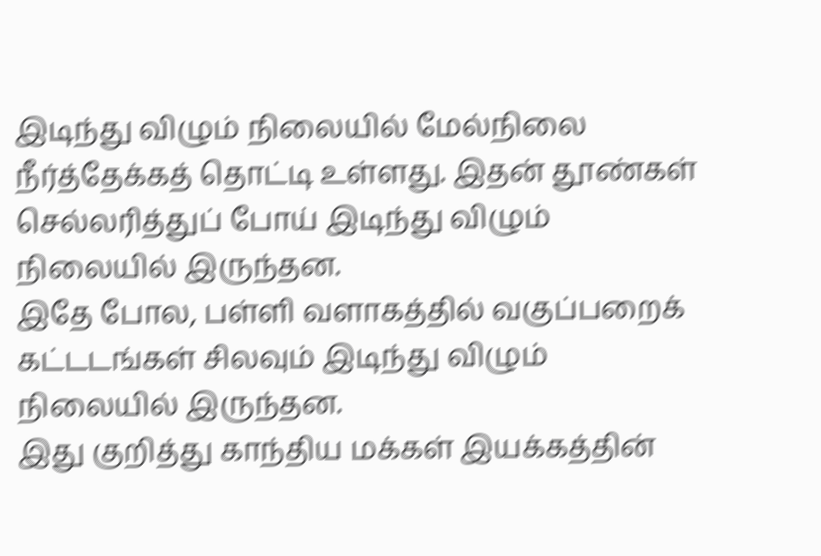இடிந்து விழும் நிலையில் மேல்நிலை நீர்த்தேக்கத் தொட்டி உள்ளது. இதன் தூண்கள் செல்லரித்துப் போய் இடிந்து விழும் நிலையில் இருந்தன.
இதே போல, பள்ளி வளாகத்தில் வகுப்பறைக் கட்டடங்கள் சிலவும் இடிந்து விழும் நிலையில் இருந்தன.
இது குறித்து காந்திய மக்கள் இயக்கத்தின்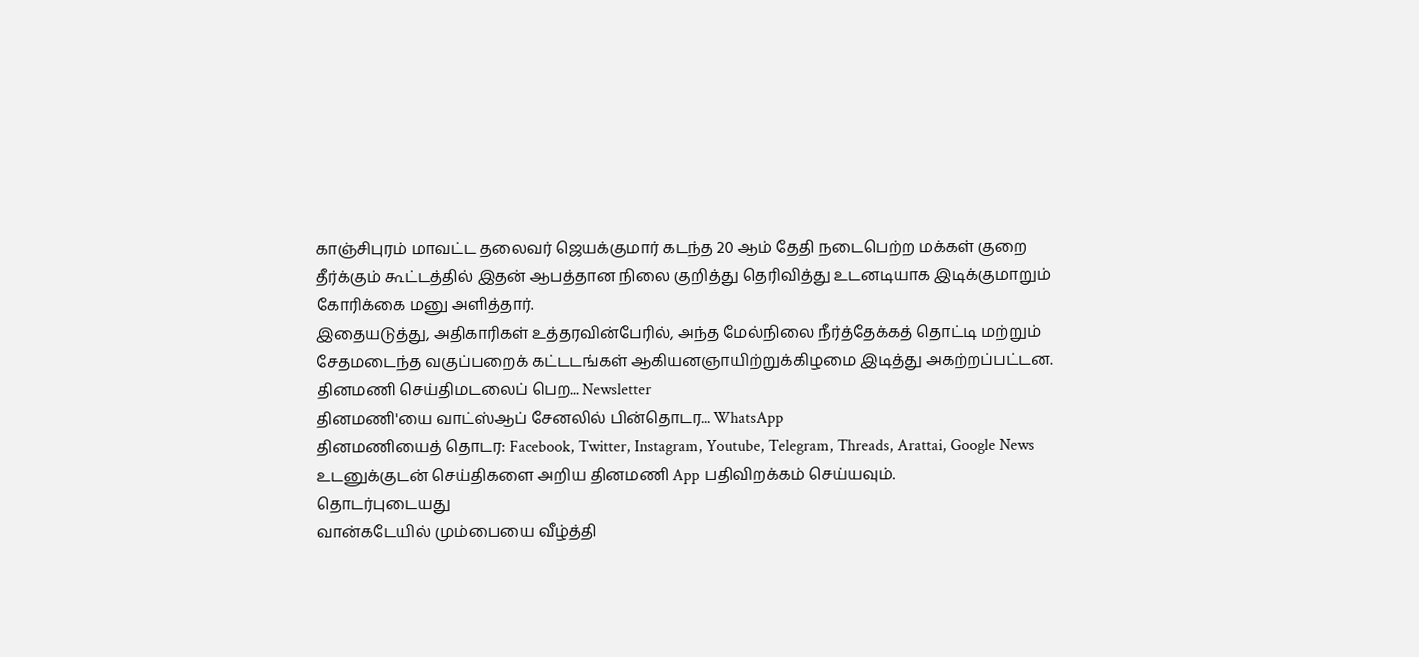காஞ்சிபுரம் மாவட்ட தலைவர் ஜெயக்குமார் கடந்த 20 ஆம் தேதி நடைபெற்ற மக்கள் குறை தீர்க்கும் கூட்டத்தில் இதன் ஆபத்தான நிலை குறித்து தெரிவித்து உடனடியாக இடிக்குமாறும் கோரிக்கை மனு அளித்தார்.
இதையடுத்து, அதிகாரிகள் உத்தரவின்பேரில், அந்த மேல்நிலை நீர்த்தேக்கத் தொட்டி மற்றும் சேதமடைந்த வகுப்பறைக் கட்டடங்கள் ஆகியனஞாயிற்றுக்கிழமை இடித்து அகற்றப்பட்டன.
தினமணி செய்திமடலைப் பெற... Newsletter
தினமணி'யை வாட்ஸ்ஆப் சேனலில் பின்தொடர... WhatsApp
தினமணியைத் தொடர: Facebook, Twitter, Instagram, Youtube, Telegram, Threads, Arattai, Google News
உடனுக்குடன் செய்திகளை அறிய தினமணி App பதிவிறக்கம் செய்யவும்.
தொடர்புடையது
வான்கடேயில் மும்பையை வீழ்த்தி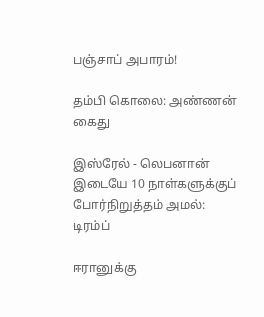பஞ்சாப் அபாரம்!

தம்பி கொலை: அண்ணன் கைது

இஸ்ரேல் - லெபனான் இடையே 10 நாள்களுக்குப் போர்நிறுத்தம் அமல்: டிரம்ப்

ஈரானுக்கு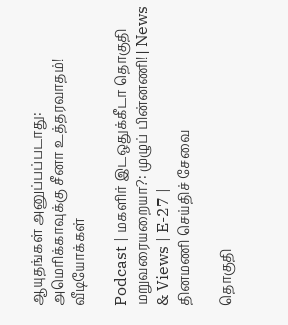ஆயுதங்கள் அனுப்பப்படாது: அமெரிக்காவுக்கு சீனா உத்தரவாதம்!
வீடியோக்கள்

Podcast | மகளிர் இடஒதுக்கீடா தொகுதி மறுவரையறையா?: முழுப் பின்னணி! | News & Views | E-27 |
தினமணி செய்திச் சேவை

தொகுதி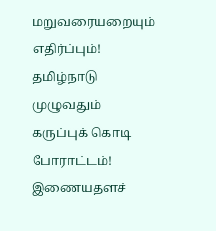மறுவரையறையும் எதிர்ப்பும்! தமிழ்நாடு முழுவதும் கருப்புக் கொடி போராட்டம்!
இணையதளச்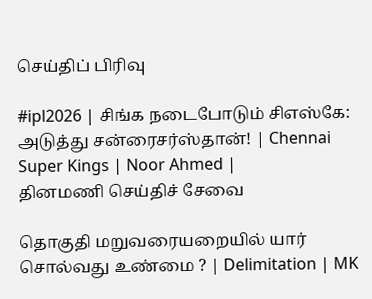செய்திப் பிரிவு

#ipl2026 | சிங்க நடைபோடும் சிஎஸ்கே: அடுத்து சன்ரைசர்ஸ்தான்! | Chennai Super Kings | Noor Ahmed |
தினமணி செய்திச் சேவை

தொகுதி மறுவரையறையில் யார் சொல்வது உண்மை ? | Delimitation | MK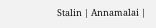Stalin | Annamalai |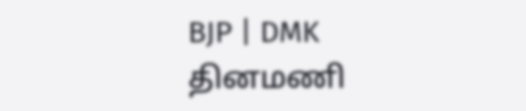BJP | DMK
தினமணி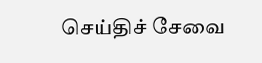செய்திச் சேவை